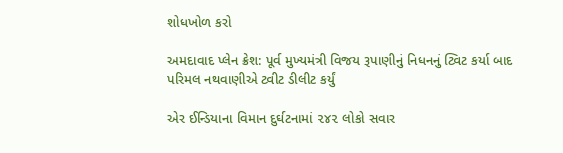શોધખોળ કરો

અમદાવાદ પ્લેન ક્રેશ: પૂર્વ મુખ્યમંત્રી વિજય રૂપાણીનું નિધનનું ટ્વિટ કર્યા બાદ પરિમલ નથવાણીએ ટ્વીટ ડીલીટ કર્યું

એર ઈન્ડિયાના વિમાન દુર્ઘટનામાં ૨૪૨ લોકો સવાર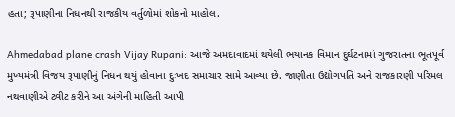હતા; રૂપાણીના નિધનથી રાજકીય વર્તુળોમાં શોકનો માહોલ.

Ahmedabad plane crash Vijay Rupani: આજે અમદાવાદમાં થયેલી ભયાનક વિમાન દુર્ઘટનામાં ગુજરાતના ભૂતપૂર્વ મુખ્યમંત્રી વિજય રૂપાણીનું નિધન થયું હોવાના દુઃખદ સમાચાર સામે આવ્યા છે. જાણીતા ઉદ્યોગપતિ અને રાજકારણી પરિમલ નથવાણીએ ટ્વીટ કરીને આ અંગેની માહિતી આપી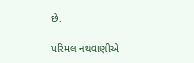છે.

પરિમલ નથવાણીએ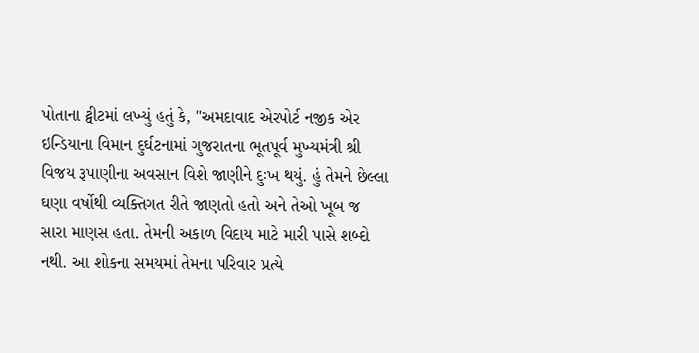પોતાના ટ્વીટમાં લખ્યું હતું કે, "અમદાવાદ એરપોર્ટ નજીક એર ઇન્ડિયાના વિમાન દુર્ઘટનામાં ગુજરાતના ભૂતપૂર્વ મુખ્યમંત્રી શ્રી વિજય રૂપાણીના અવસાન વિશે જાણીને દુઃખ થયું. હું તેમને છેલ્લા ઘણા વર્ષોથી વ્યક્તિગત રીતે જાણતો હતો અને તેઓ ખૂબ જ સારા માણસ હતા. તેમની અકાળ વિદાય માટે મારી પાસે શબ્દો નથી. આ શોકના સમયમાં તેમના પરિવાર પ્રત્યે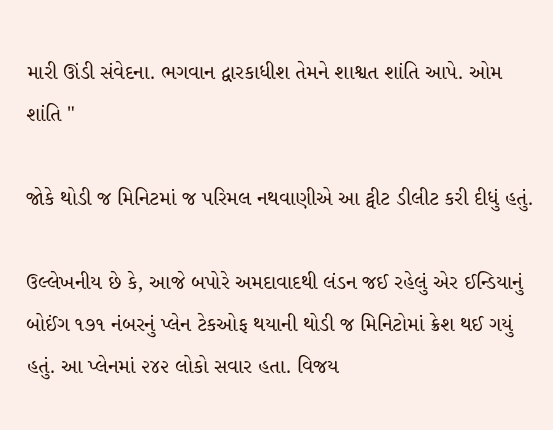મારી ઊંડી સંવેદના. ભગવાન દ્વારકાધીશ તેમને શાશ્વત શાંતિ આપે. ઓમ શાંતિ "

જોકે થોડી જ મિનિટમાં જ પરિમલ નથવાણીએ આ ટ્વીટ ડીલીટ કરી દીધું હતું.

ઉલ્લેખનીય છે કે, આજે બપોરે અમદાવાદથી લંડન જઈ રહેલું એર ઈન્ડિયાનું બોઈંગ ૧૭૧ નંબરનું પ્લેન ટેકઓફ થયાની થોડી જ મિનિટોમાં ક્રેશ થઈ ગયું હતું. આ પ્લેનમાં ૨૪૨ લોકો સવાર હતા. વિજય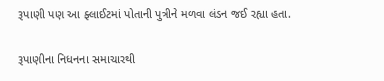રૂપાણી પણ આ ફ્લાઈટમાં પોતાની પુત્રીને મળવા લંડન જઈ રહ્યા હતા.

રૂપાણીના નિધનના સમાચારથી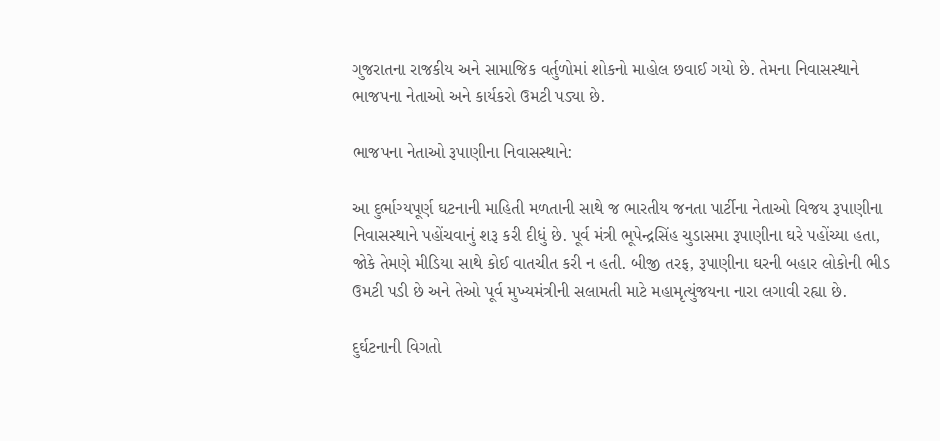ગુજરાતના રાજકીય અને સામાજિક વર્તુળોમાં શોકનો માહોલ છવાઈ ગયો છે. તેમના નિવાસસ્થાને ભાજપના નેતાઓ અને કાર્યકરો ઉમટી પડ્યા છે.

ભાજપના નેતાઓ રૂપાણીના નિવાસસ્થાને:

આ દુર્ભાગ્યપૂર્ણ ઘટનાની માહિતી મળતાની સાથે જ ભારતીય જનતા પાર્ટીના નેતાઓ વિજય રૂપાણીના નિવાસસ્થાને પહોંચવાનું શરૂ કરી દીધું છે. પૂર્વ મંત્રી ભૂપેન્દ્રસિંહ ચુડાસમા રૂપાણીના ઘરે પહોંચ્યા હતા, જોકે તેમણે મીડિયા સાથે કોઈ વાતચીત કરી ન હતી. બીજી તરફ, રૂપાણીના ઘરની બહાર લોકોની ભીડ ઉમટી પડી છે અને તેઓ પૂર્વ મુખ્યમંત્રીની સલામતી માટે મહામૃત્યુંજયના નારા લગાવી રહ્યા છે.

દુર્ઘટનાની વિગતો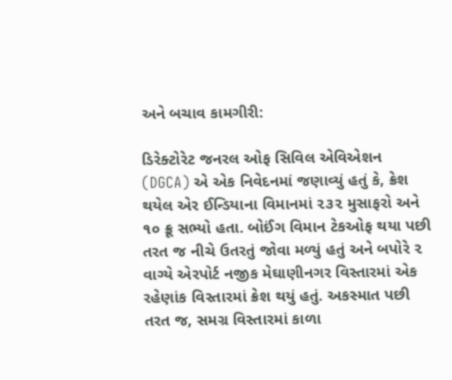અને બચાવ કામગીરી:

ડિરેક્ટોરેટ જનરલ ઓફ સિવિલ એવિએશન (DGCA) એ એક નિવેદનમાં જણાવ્યું હતું કે, ક્રેશ થયેલ એર ઈન્ડિયાના વિમાનમાં ૨૩૨ મુસાફરો અને ૧૦ ક્રૂ સભ્યો હતા. બોઈંગ વિમાન ટેકઓફ થયા પછી તરત જ નીચે ઉતરતું જોવા મળ્યું હતું અને બપોરે ૨ વાગ્યે એરપોર્ટ નજીક મેઘાણીનગર વિસ્તારમાં એક રહેણાંક વિસ્તારમાં ક્રેશ થયું હતું. અકસ્માત પછી તરત જ, સમગ્ર વિસ્તારમાં કાળા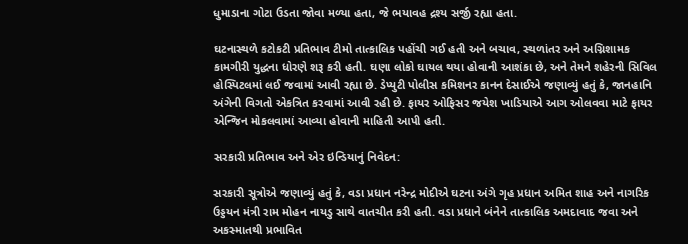ધુમાડાના ગોટા ઉડતા જોવા મળ્યા હતા, જે ભયાવહ દ્રશ્ય સર્જી રહ્યા હતા.

ઘટનાસ્થળે કટોકટી પ્રતિભાવ ટીમો તાત્કાલિક પહોંચી ગઈ હતી અને બચાવ, સ્થળાંતર અને અગ્નિશામક કામગીરી યુદ્ધના ધોરણે શરૂ કરી હતી. ઘણા લોકો ઘાયલ થયા હોવાની આશંકા છે, અને તેમને શહેરની સિવિલ હોસ્પિટલમાં લઈ જવામાં આવી રહ્યા છે. ડેપ્યુટી પોલીસ કમિશનર કાનન દેસાઈએ જણાવ્યું હતું કે, જાનહાનિ અંગેની વિગતો એકત્રિત કરવામાં આવી રહી છે. ફાયર ઓફિસર જયેશ ખાડિયાએ આગ ઓલવવા માટે ફાયર એન્જિન મોકલવામાં આવ્યા હોવાની માહિતી આપી હતી.

સરકારી પ્રતિભાવ અને એર ઇન્ડિયાનું નિવેદન:

સરકારી સૂત્રોએ જણાવ્યું હતું કે, વડા પ્રધાન નરેન્દ્ર મોદીએ ઘટના અંગે ગૃહ પ્રધાન અમિત શાહ અને નાગરિક ઉડ્ડયન મંત્રી રામ મોહન નાયડુ સાથે વાતચીત કરી હતી. વડા પ્રધાને બંનેને તાત્કાલિક અમદાવાદ જવા અને અકસ્માતથી પ્રભાવિત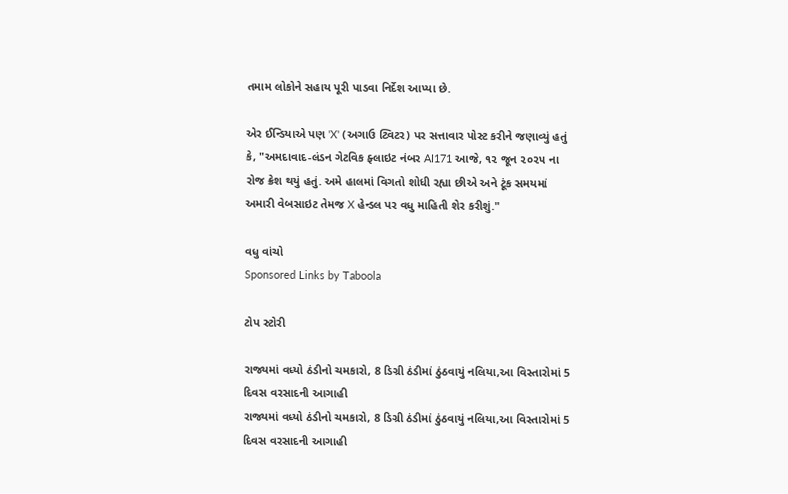તમામ લોકોને સહાય પૂરી પાડવા નિર્દેશ આપ્યા છે.

એર ઈન્ડિયાએ પણ 'X' (અગાઉ ટ્વિટર) પર સત્તાવાર પોસ્ટ કરીને જણાવ્યું હતું કે, "અમદાવાદ-લંડન ગેટવિક ફ્લાઇટ નંબર AI171 આજે, ૧૨ જૂન ૨૦૨૫ ના રોજ ક્રેશ થયું હતું. અમે હાલમાં વિગતો શોધી રહ્યા છીએ અને ટૂંક સમયમાં અમારી વેબસાઇટ તેમજ X હેન્ડલ પર વધુ માહિતી શેર કરીશું."

વધુ વાંચો
Sponsored Links by Taboola

ટોપ સ્ટોરી

રાજ્યમાં વધ્યો ઠંડીનો ચમકારો, 8 ડિગ્રી ઠંડીમાં ઠુંઠવાયું નલિયા,આ વિસ્તારોમાં 5 દિવસ વરસાદની આગાહી
રાજ્યમાં વધ્યો ઠંડીનો ચમકારો, 8 ડિગ્રી ઠંડીમાં ઠુંઠવાયું નલિયા,આ વિસ્તારોમાં 5 દિવસ વરસાદની આગાહી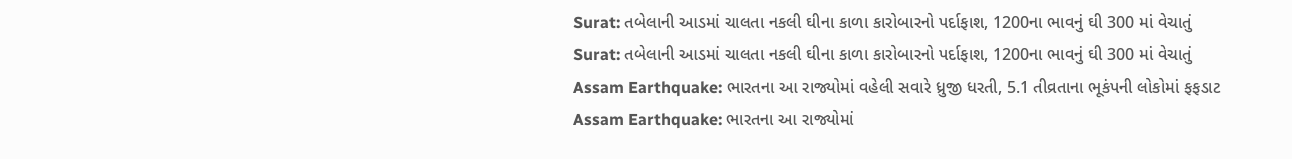Surat: તબેલાની આડમાં ચાલતા નકલી ઘીના કાળા કારોબારનો પર્દાફાશ, 1200ના ભાવનું ઘી 300 માં વેચાતું
Surat: તબેલાની આડમાં ચાલતા નકલી ઘીના કાળા કારોબારનો પર્દાફાશ, 1200ના ભાવનું ઘી 300 માં વેચાતું
Assam Earthquake: ભારતના આ રાજ્યોમાં વહેલી સવારે ધ્રુજી ધરતી, 5.1 તીવ્રતાના ભૂકંપની લોકોમાં ફફડાટ
Assam Earthquake: ભારતના આ રાજ્યોમાં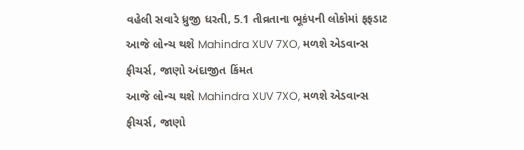વહેલી સવારે ધ્રુજી ધરતી, 5.1 તીવ્રતાના ભૂકંપની લોકોમાં ફફડાટ
આજે લોન્ચ થશે Mahindra XUV 7XO, મળશે એડવાન્સ ફીચર્સ, જાણો અંદાજીત કિંમત
આજે લોન્ચ થશે Mahindra XUV 7XO, મળશે એડવાન્સ ફીચર્સ, જાણો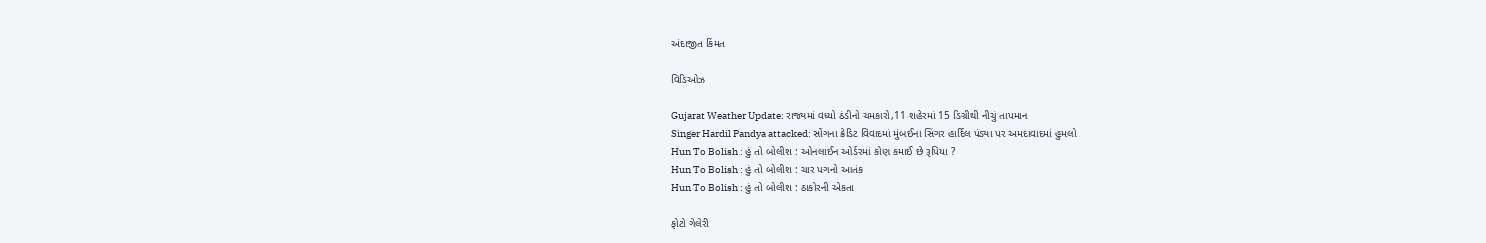અંદાજીત કિંમત

વિડિઓઝ

Gujarat Weather Update: રાજ્યમાં વધ્યો ઠંડીનો ચમકારો,11 શહેરમાં 15 ડિગ્રીથી નીચું તાપમાન
Singer Hardil Pandya attacked: સોંગના ક્રેડિટ વિવાદમાં મુંબઈના સિંગર હાર્દિલ પંડ્યા પર અમદાવાદમાં હુમલો
Hun To Bolish : હું તો બોલીશ : ઓનલાઈન ઓર્ડરમાં કોણ કમાઈ છે રૂપિયા ?
Hun To Bolish : હું તો બોલીશ : ચાર પગનો આતંક
Hun To Bolish : હું તો બોલીશ : ઠાકોરની એકતા

ફોટો ગેલેરી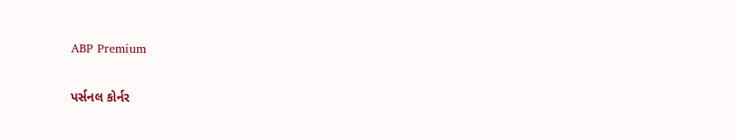ABP Premium

પર્સનલ કોર્નર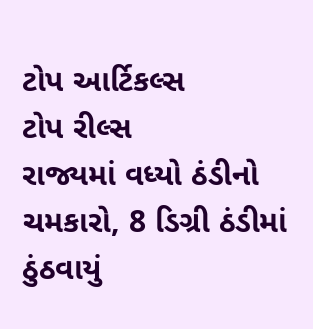ટોપ આર્ટિકલ્સ
ટોપ રીલ્સ
રાજ્યમાં વધ્યો ઠંડીનો ચમકારો, 8 ડિગ્રી ઠંડીમાં ઠુંઠવાયું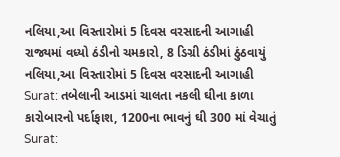નલિયા,આ વિસ્તારોમાં 5 દિવસ વરસાદની આગાહી
રાજ્યમાં વધ્યો ઠંડીનો ચમકારો, 8 ડિગ્રી ઠંડીમાં ઠુંઠવાયું નલિયા,આ વિસ્તારોમાં 5 દિવસ વરસાદની આગાહી
Surat: તબેલાની આડમાં ચાલતા નકલી ઘીના કાળા કારોબારનો પર્દાફાશ, 1200ના ભાવનું ઘી 300 માં વેચાતું
Surat: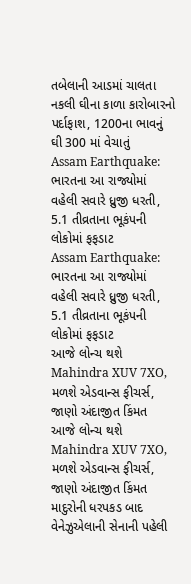તબેલાની આડમાં ચાલતા નકલી ઘીના કાળા કારોબારનો પર્દાફાશ, 1200ના ભાવનું ઘી 300 માં વેચાતું
Assam Earthquake: ભારતના આ રાજ્યોમાં વહેલી સવારે ધ્રુજી ધરતી, 5.1 તીવ્રતાના ભૂકંપની લોકોમાં ફફડાટ
Assam Earthquake: ભારતના આ રાજ્યોમાં વહેલી સવારે ધ્રુજી ધરતી, 5.1 તીવ્રતાના ભૂકંપની લોકોમાં ફફડાટ
આજે લોન્ચ થશે Mahindra XUV 7XO, મળશે એડવાન્સ ફીચર્સ, જાણો અંદાજીત કિંમત
આજે લોન્ચ થશે Mahindra XUV 7XO, મળશે એડવાન્સ ફીચર્સ, જાણો અંદાજીત કિંમત
માદુરોની ધરપકડ બાદ વેનેઝુએલાની સેનાની પહેલી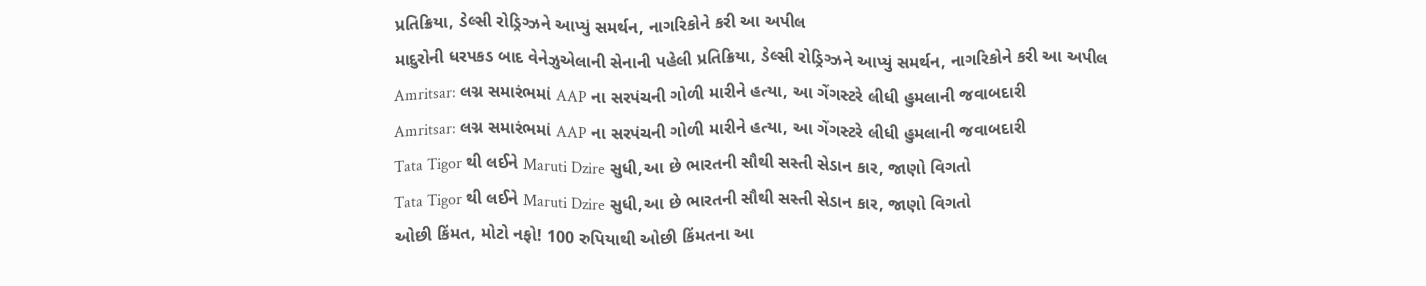પ્રતિક્રિયા, ડેલ્સી રોડ્રિગ્ઝને આપ્યું સમર્થન, નાગરિકોને કરી આ અપીલ
માદુરોની ધરપકડ બાદ વેનેઝુએલાની સેનાની પહેલી પ્રતિક્રિયા, ડેલ્સી રોડ્રિગ્ઝને આપ્યું સમર્થન, નાગરિકોને કરી આ અપીલ
Amritsar: લગ્ન સમારંભમાં AAP ના સરપંચની ગોળી મારીને હત્યા, આ ગેંગસ્ટરે લીધી હુમલાની જવાબદારી
Amritsar: લગ્ન સમારંભમાં AAP ના સરપંચની ગોળી મારીને હત્યા, આ ગેંગસ્ટરે લીધી હુમલાની જવાબદારી
Tata Tigor થી લઈને Maruti Dzire સુધી,આ છે ભારતની સૌથી સસ્તી સેડાન કાર, જાણો વિગતો
Tata Tigor થી લઈને Maruti Dzire સુધી,આ છે ભારતની સૌથી સસ્તી સેડાન કાર, જાણો વિગતો
ઓછી કિંમત, મોટો નફો! 100 રુપિયાથી ઓછી કિંમતના આ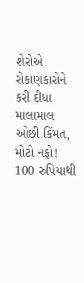શેરોએ રોકાણકારોને કરી દીધા માલામાલ
ઓછી કિંમત, મોટો નફો! 100 રુપિયાથી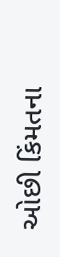ઓછી કિંમતના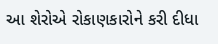આ શેરોએ રોકાણકારોને કરી દીધા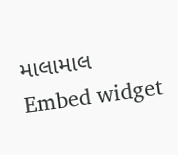માલામાલ
Embed widget